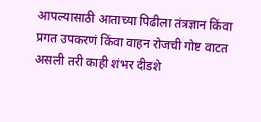आपल्यासाठी आताच्या पिढीला तंत्रज्ञान किंवा प्रगत उपकरणं किंवा वाहन रोजची गोष्ट वाटत असली तरी काही शंभर दीडशे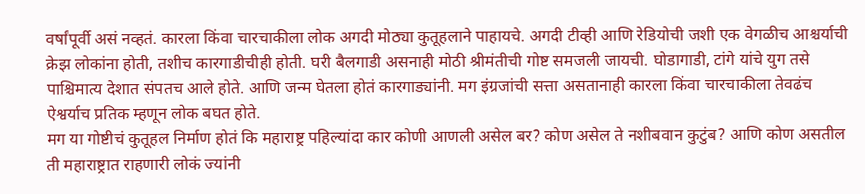वर्षांपूर्वी असं नव्हतं. कारला किंवा चारचाकीला लोक अगदी मोठ्या कुतूहलाने पाहायचे. अगदी टीव्ही आणि रेडियोची जशी एक वेगळीच आश्चर्याची क्रेझ लोकांना होती, तशीच कारगाडीचीही होती. घरी बैलगाडी असनाही मोठी श्रीमंतीची गोष्ट समजली जायची. घोडागाडी, टांगे यांचे युग तसे पाश्चिमात्य देशात संपतच आले होते. आणि जन्म घेतला होतं कारगाड्यांनी. मग इंग्रजांची सत्ता असतानाही कारला किंवा चारचाकीला तेवढंच ऐश्वर्याच प्रतिक म्हणून लोक बघत होते.
मग या गोष्टीचं कुतूहल निर्माण होतं कि महाराष्ट्र पहिल्यांदा कार कोणी आणली असेल बर? कोण असेल ते नशीबवान कुटुंब? आणि कोण असतील ती महाराष्ट्रात राहणारी लोकं ज्यांनी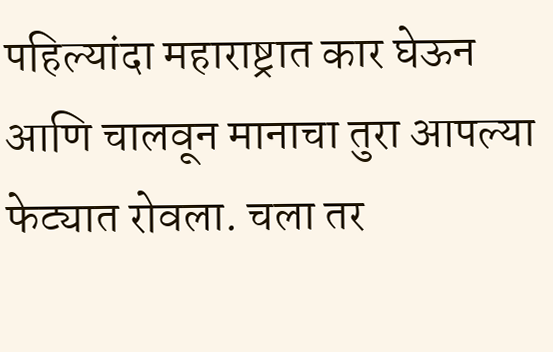पहिल्यांदा महाराष्ट्रात कार घेऊन आणि चालवून मानाचा तुरा आपल्या फेट्यात रोवला. चला तर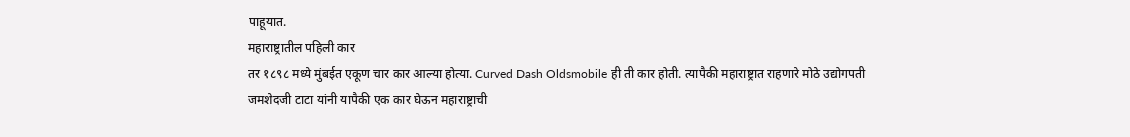पाहूयात.
महाराष्ट्रातील पहिली कार
तर १८९८ मध्ये मुंबईत एकूण चार कार आल्या होत्या. Curved Dash Oldsmobile ही ती कार होती. त्यापैकी महाराष्ट्रात राहणारे मोठे उद्योगपती जमशेदजी टाटा यांनी यापैकी एक कार घेऊन महाराष्ट्राची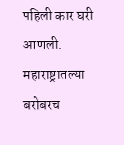पहिली कार घरी आणली. महाराष्ट्रातल्या बरोबरच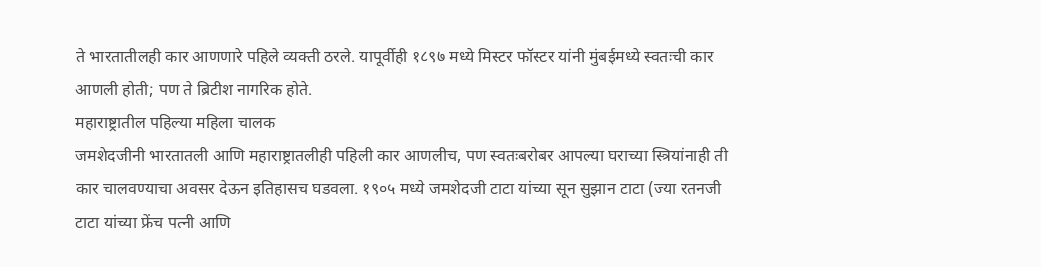ते भारतातीलही कार आणणारे पहिले व्यक्ती ठरले. यापूर्वीही १८९७ मध्ये मिस्टर फॉस्टर यांनी मुंबईमध्ये स्वतःची कार आणली होती; पण ते ब्रिटीश नागरिक होते.
महाराष्ट्रातील पहिल्या महिला चालक
जमशेदजीनी भारतातली आणि महाराष्ट्रातलीही पहिली कार आणलीच, पण स्वतःबरोबर आपल्या घराच्या स्त्रियांनाही ती कार चालवण्याचा अवसर देऊन इतिहासच घडवला. १९०५ मध्ये जमशेदजी टाटा यांच्या सून सुझान टाटा (ज्या रतनजी टाटा यांच्या फ्रेंच पत्नी आणि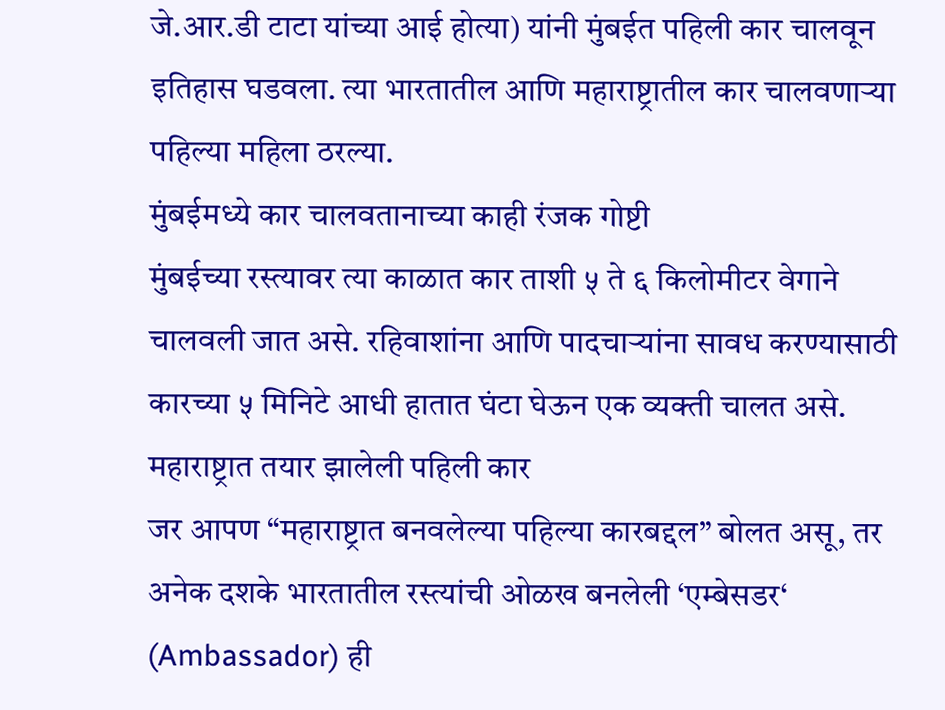जे.आर.डी टाटा यांच्या आई होत्या) यांनी मुंबईत पहिली कार चालवून इतिहास घडवला. त्या भारतातील आणि महाराष्ट्रातील कार चालवणाऱ्या पहिल्या महिला ठरल्या.
मुंबईमध्ये कार चालवतानाच्या काही रंजक गोष्टी
मुंबईच्या रस्त्यावर त्या काळात कार ताशी ५ ते ६ किलोमीटर वेगाने चालवली जात असे. रहिवाशांना आणि पादचाऱ्यांना सावध करण्यासाठी कारच्या ५ मिनिटे आधी हातात घंटा घेऊन एक व्यक्ती चालत असे.
महाराष्ट्रात तयार झालेली पहिली कार
जर आपण “महाराष्ट्रात बनवलेल्या पहिल्या कारबद्दल” बोलत असू, तर अनेक दशके भारतातील रस्त्यांची ओळख बनलेली ‘एम्बेसडर‘ (Ambassador) ही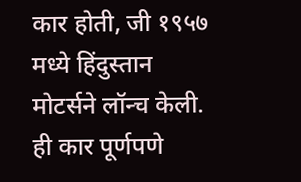कार होती, जी १९५७ मध्ये हिंदुस्तान मोटर्सने लॉन्च केली. ही कार पूर्णपणे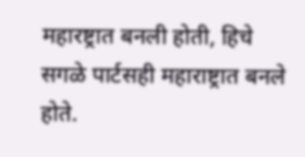महारष्ट्रात बनली होती, हिचे सगळे पार्टसही महाराष्ट्रात बनले होते.